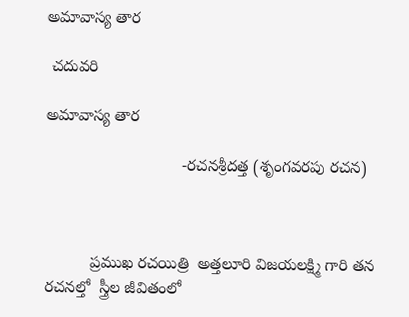అమావాస్య తార

 చదువరి

అమావాస్య తార

                              -రచనశ్రీదత్త (శృంగవరపు రచన)



          ప్రముఖ రచయిత్రి  అత్తలూరి విజయలక్ష్మి గారి తన  రచనల్తో  స్త్రీల జీవితంలో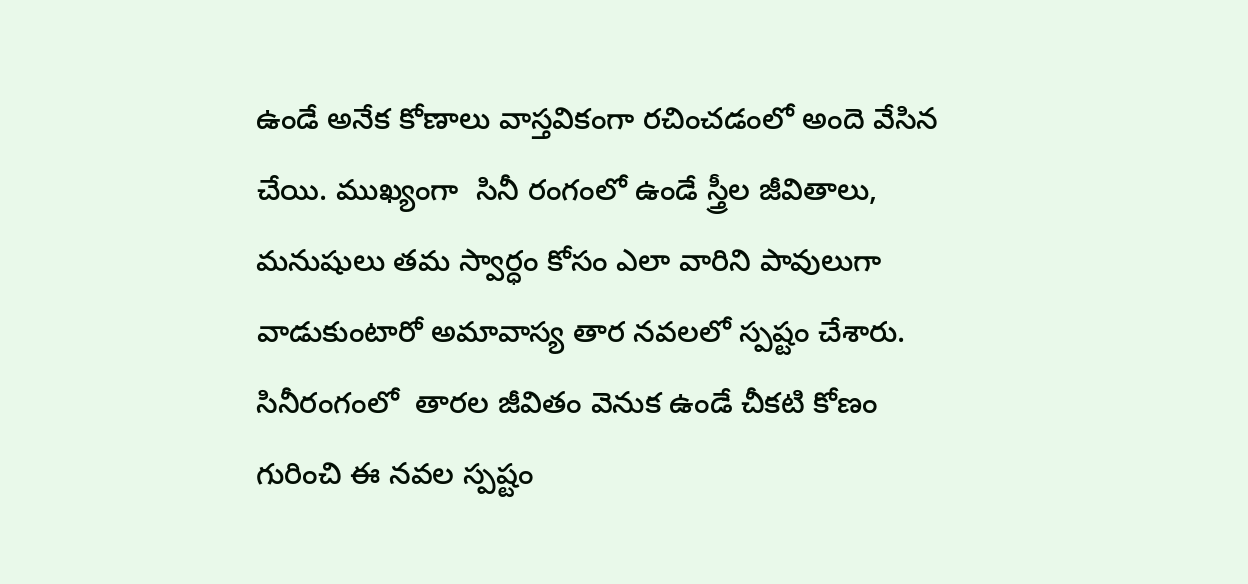ఉండే అనేక కోణాలు వాస్తవికంగా రచించడంలో అందె వేసిన చేయి. ముఖ్యంగా  సినీ రంగంలో ఉండే స్త్రీల జీవితాలు, మనుషులు తమ స్వార్ధం కోసం ఎలా వారిని పావులుగా వాడుకుంటారో అమావాస్య తార నవలలో స్పష్టం చేశారు. సినీరంగంలో  తారల జీవితం వెనుక ఉండే చీకటి కోణం గురించి ఈ నవల స్పష్టం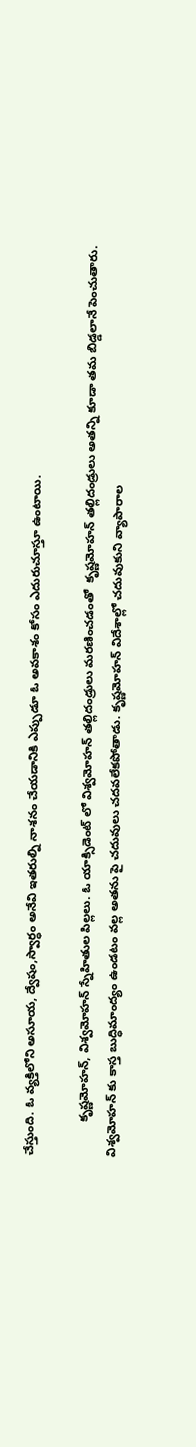చేస్తుంది. ఓ వ్యక్తిలోని అసూయ, ద్వేషం,స్వార్ధం అనేవి ఇతరుల్ని నాశనం చేయడానికి ఎప్పుడూ ఓ అవకాశం కోసం ఎదురుచూస్తూ ఉంటాయి.

          కృష్ణమోహన్, విశ్వమోహన్ స్నేహితుల పిల్లలు. ఓ యాక్సిడెంట్ లో విశ్వమోహన్ తల్లిదండ్రులు మరణించడంతో  కృష్ణమోహన్ తల్లిదండ్రులు అతన్ని కూడా తమ బిడ్డలానే పెంచుతారు. విశ్వమోహన్ కు కాస్త బుద్ధిమాంద్యం ఉండటం వల్ల అతను పై చదువులు చదవలేకపోతాడు. కృష్ణమోహన్ విదేశాల్లో చదువుకుని వ్యాపారాల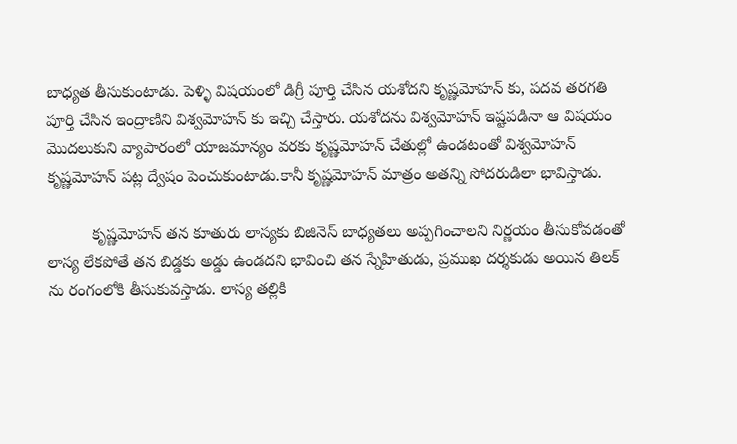బాధ్యత తీసుకుంటాడు. పెళ్ళి విషయంలో డిగ్రీ పూర్తి చేసిన యశోదని కృష్ణమోహన్ కు, పదవ తరగతి పూర్తి చేసిన ఇంద్రాణిని విశ్వమోహన్ కు ఇచ్చి చేస్తారు. యశోదను విశ్వమోహన్ ఇష్టపడినా ఆ విషయం మొదలుకుని వ్యాపారంలో యాజమాన్యం వరకు కృష్ణమోహన్ చేతుల్లో ఉండటంతో విశ్వమోహన్ కృష్ణమోహన్ పట్ల ద్వేషం పెంచుకుంటాడు.కానీ కృష్ణమోహన్ మాత్రం అతన్ని సోదరుడిలా భావిస్తాడు.

          కృష్ణమోహన్ తన కూతురు లాస్యకు బిజినెస్ బాధ్యతలు అప్పగించాలని నిర్ణయం తీసుకోవడంతో లాస్య లేకపోతే తన బిడ్డకు అడ్డు ఉండదని భావించి తన స్నేహితుడు, ప్రముఖ దర్శకుడు అయిన తిలక్ ను రంగంలోకి తీసుకువస్తాడు. లాస్య తల్లికి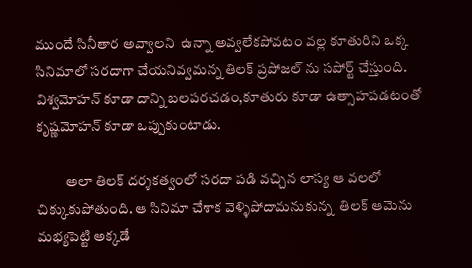ముందే సినీతార అవ్వాలని  ఉన్నా అవ్వలేకపోవటం వల్ల కూతురిని ఒక్క సినిమాలో సరదాగా చేయనివ్వమన్న తిలక్ ప్రపోజల్ ను సపోర్ట్ చేస్తుంది. విశ్వమోహన్ కూడా దాన్ని బలపరచడం,కూతురు కూడా ఉత్సాహపడటంతో కృష్ణమోహన్ కూడా ఒప్పుకుంటాడు.

          అలా తిలక్ దర్శకత్వంలో సరదా పడి వచ్చిన లాస్య ఆ వలలో చిక్కుకుపోతుంది. ఆ సినిమా చేశాక వెళ్ళిపోదామనుకున్న  తిలక్ ఆమెను మభ్యపెట్టి అక్కడే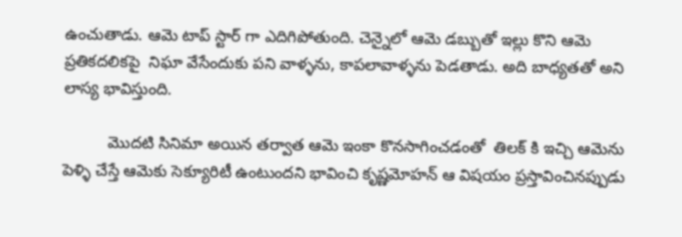ఉంచుతాడు. ఆమె టాప్ స్టార్ గా ఎదిగిపోతుంది. చెన్నైలో ఆమె డబ్బుతో ఇల్లు కొని ఆమె ప్రతికదలికపై  నిఘా వేసేందుకు పని వాళ్ళను, కాపలావాళ్ళను పెడతాడు. అది బాధ్యతతో అని లాస్య భావిస్తుంది.

          మొదటి సినిమా అయిన తర్వాత ఆమె ఇంకా కొనసాగించడంతో  తిలక్ కి ఇచ్చి ఆమెను పెళ్ళి చేస్తే ఆమెకు సెక్యూరిటీ ఉంటుందని భావించి కృష్ణమోహన్ ఆ విషయం ప్రస్తావించినప్పుడు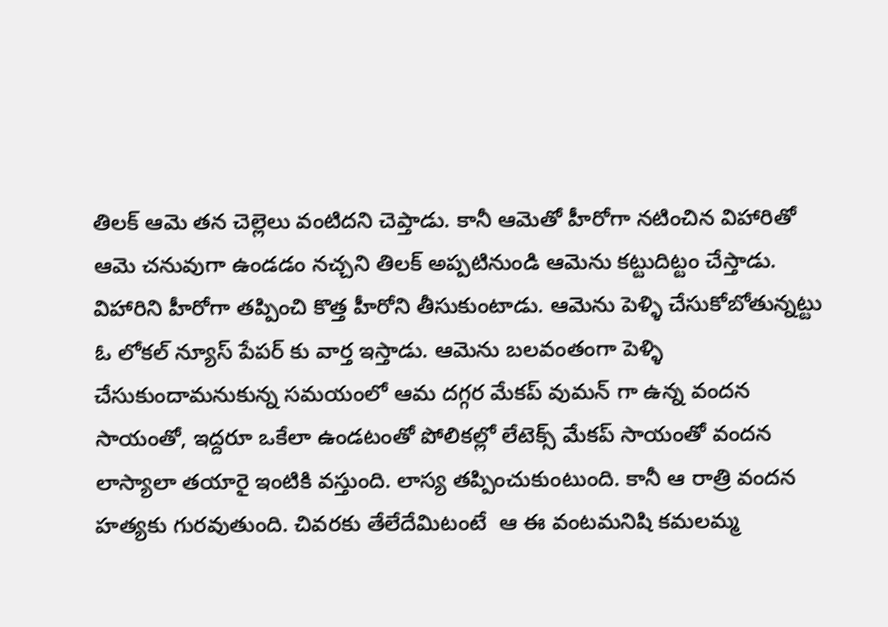తిలక్ ఆమె తన చెల్లెలు వంటిదని చెప్తాడు. కానీ ఆమెతో హీరోగా నటించిన విహారితో ఆమె చనువుగా ఉండడం నచ్చని తిలక్ అప్పటినుండి ఆమెను కట్టుదిట్టం చేస్తాడు. విహారిని హీరోగా తప్పించి కొత్త హీరోని తీసుకుంటాడు. ఆమెను పెళ్ళి చేసుకోబోతున్నట్టు ఓ లోకల్ న్యూస్ పేపర్ కు వార్త ఇస్తాడు. ఆమెను బలవంతంగా పెళ్ళి చేసుకుందామనుకున్న సమయంలో ఆమ దగ్గర మేకప్ వుమన్ గా ఉన్న వందన సాయంతో, ఇద్దరూ ఒకేలా ఉండటంతో పోలికల్లో లేటెక్స్ మేకప్ సాయంతో వందన లాస్యాలా తయారై ఇంటికి వస్తుంది. లాస్య తప్పించుకుంటుంది. కానీ ఆ రాత్రి వందన హత్యకు గురవుతుంది. చివరకు తేలేదేమిటంటే  ఆ ఈ వంటమనిషి కమలమ్మ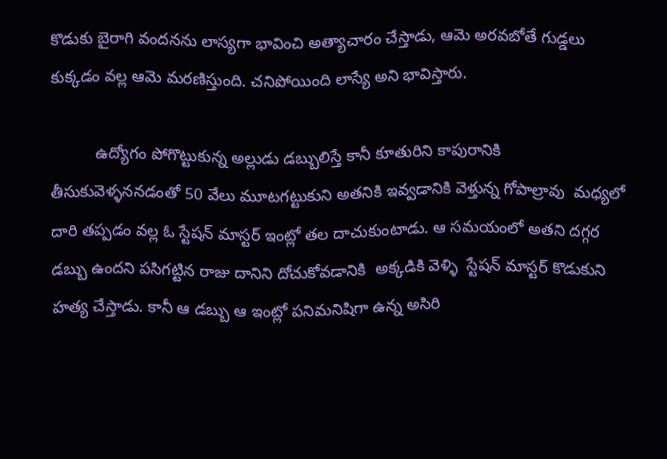కొడుకు బైరాగి వందనను లాస్యగా భావించి అత్యాచారం చేస్తాడు, ఆమె అరవబోతే గుడ్డలు కుక్కడం వల్ల ఆమె మరణిస్తుంది. చనిపోయింది లాస్యే అని భావిస్తారు.

          ఉద్యోగం పోగొట్టుకున్న అల్లుడు డబ్బులిస్తే కానీ కూతురిని కాపురానికి తీసుకువెళ్ళననడంతో 50 వేలు మూటగట్టుకుని అతనికి ఇవ్వడానికి వెళ్తున్న గోపాల్రావు  మధ్యలో దారి తప్పడం వల్ల ఓ స్టేషన్ మాస్టర్ ఇంట్లో తల దాచుకుంటాడు. ఆ సమయంలో అతని దగ్గర డబ్బు ఉందని పసిగట్టిన రాజు దానిని దోచుకోవడానికి  అక్కడికి వెళ్ళి  స్టేషన్ మాస్టర్ కొడుకుని హత్య చేస్తాడు. కానీ ఆ డబ్బు ఆ ఇంట్లో పనిమనిషిగా ఉన్న అసిరి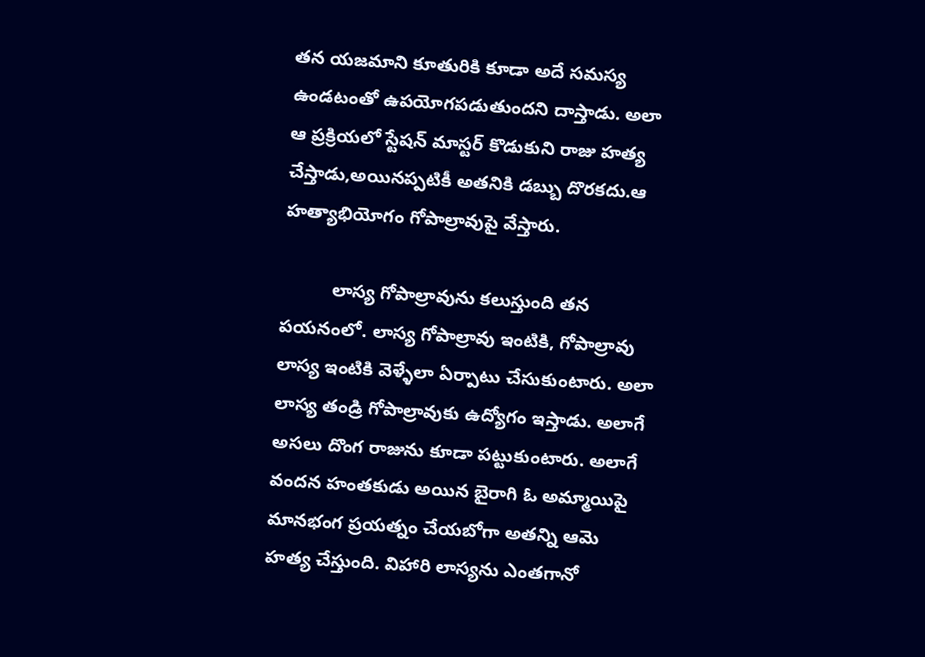తన యజమాని కూతురికి కూడా అదే సమస్య ఉండటంతో ఉపయోగపడుతుందని దాస్తాడు. అలా ఆ ప్రక్రియలో స్టేషన్ మాస్టర్ కొడుకుని రాజు హత్య చేస్తాడు,అయినప్పటికీ అతనికి డబ్బు దొరకదు.ఆ హత్యాభియోగం గోపాల్రావుపై వేస్తారు.

          లాస్య గోపాల్రావును కలుస్తుంది తన పయనంలో. లాస్య గోపాల్రావు ఇంటికి, గోపాల్రావు లాస్య ఇంటికి వెళ్ళేలా ఏర్పాటు చేసుకుంటారు. అలా లాస్య తండ్రి గోపాల్రావుకు ఉద్యోగం ఇస్తాడు. అలాగే అసలు దొంగ రాజును కూడా పట్టుకుంటారు. అలాగే వందన హంతకుడు అయిన బైరాగి ఓ అమ్మాయిపై మానభంగ ప్రయత్నం చేయబోగా అతన్ని ఆమె హత్య చేస్తుంది. విహారి లాస్యను ఎంతగానో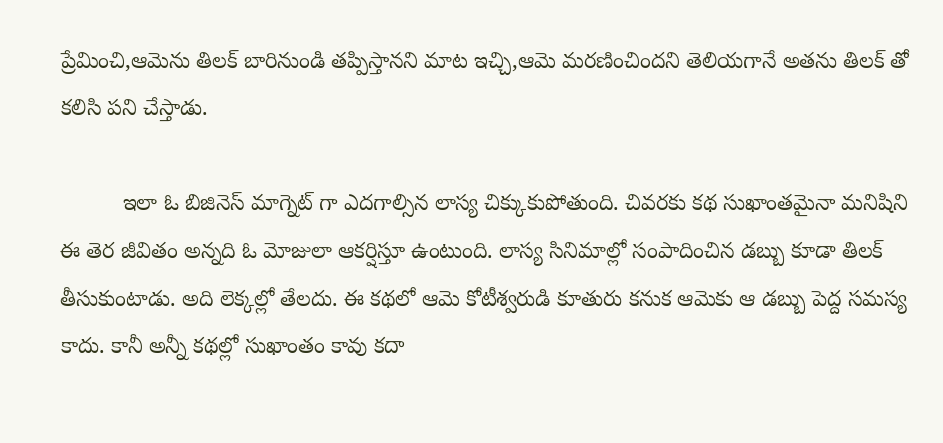ప్రేమించి,ఆమెను తిలక్ బారినుండి తప్పిస్తానని మాట ఇచ్చి,ఆమె మరణించిందని తెలియగానే అతను తిలక్ తో కలిసి పని చేస్తాడు.

          ఇలా ఓ బిజినెస్ మాగ్నెట్ గా ఎదగాల్సిన లాస్య చిక్కుకుపోతుంది. చివరకు కథ సుఖాంతమైనా మనిషిని ఈ తెర జీవితం అన్నది ఓ మోజులా ఆకర్షిస్తూ ఉంటుంది. లాస్య సినిమాల్లో సంపాదించిన డబ్బు కూడా తిలక్ తీసుకుంటాడు. అది లెక్కల్లో తేలదు. ఈ కథలో ఆమె కోటీశ్వరుడి కూతురు కనుక ఆమెకు ఆ డబ్బు పెద్ద సమస్య కాదు. కానీ అన్నీ కథల్లో సుఖాంతం కావు కదా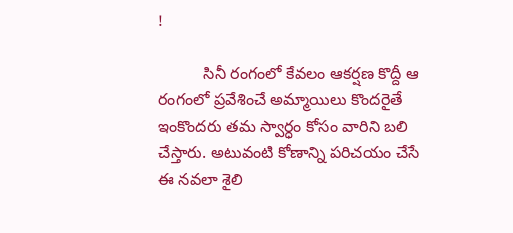!

          సినీ రంగంలో కేవలం ఆకర్షణ కొద్దీ ఆ రంగంలో ప్రవేశించే అమ్మాయిలు కొందరైతే ఇంకొందరు తమ స్వార్ధం కోసం వారిని బలి చేస్తారు. అటువంటి కోణాన్ని పరిచయం చేసే ఈ నవలా శైలి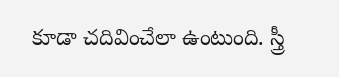కూడా చదివించేలా ఉంటుంది. స్త్రీ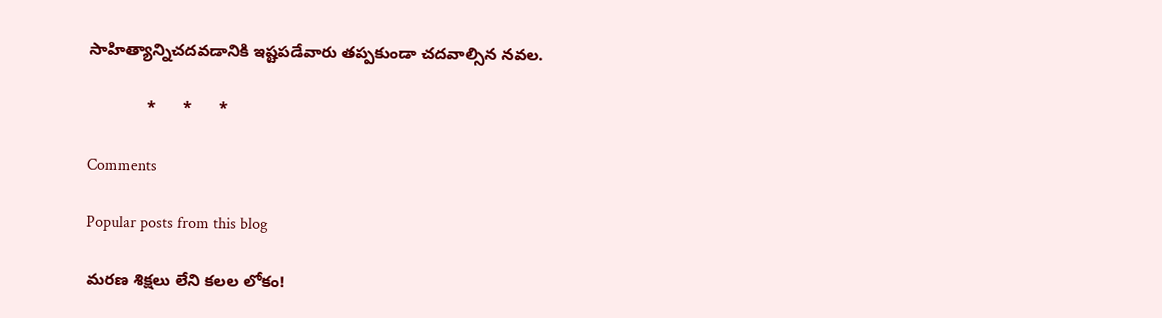సాహిత్యాన్నిచదవడానికి ఇష్టపడేవారు తప్పకుండా చదవాల్సిన నవల.

             *      *      *

Comments

Popular posts from this blog

మరణ శిక్షలు లేని కలల లోకం!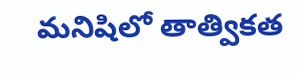మనిషిలో తాత్వికత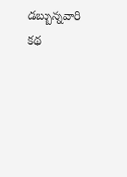డబ్బున్నవారి కథ